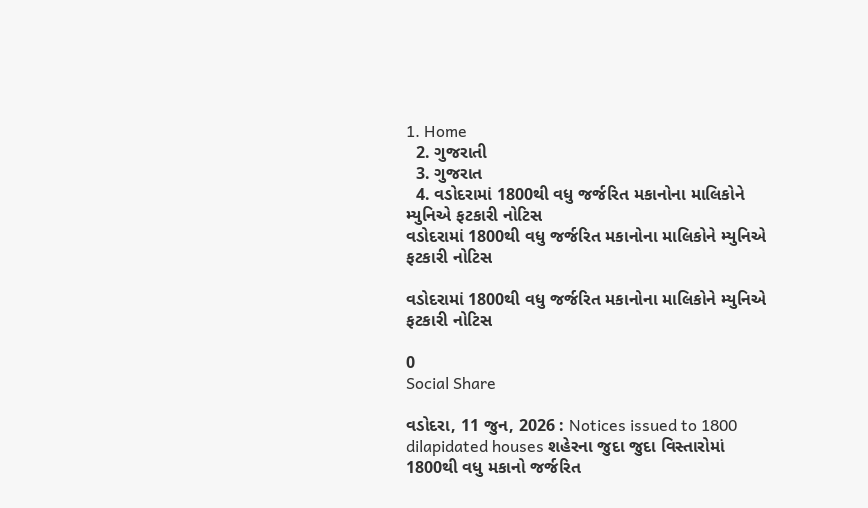1. Home
  2. ગુજરાતી
  3. ગુજરાત
  4. વડોદરામાં 1800થી વધુ જર્જરિત મકાનોના માલિકોને મ્યુનિએ ફટકારી નોટિસ
વડોદરામાં 1800થી વધુ જર્જરિત મકાનોના માલિકોને મ્યુનિએ ફટકારી નોટિસ

વડોદરામાં 1800થી વધુ જર્જરિત મકાનોના માલિકોને મ્યુનિએ ફટકારી નોટિસ

0
Social Share

વડોદરા, 11 જુન, 2026 : Notices issued to 1800 dilapidated houses શહેરના જુદા જુદા વિસ્તારોમાં 1800થી વધુ મકાનો જર્જરિત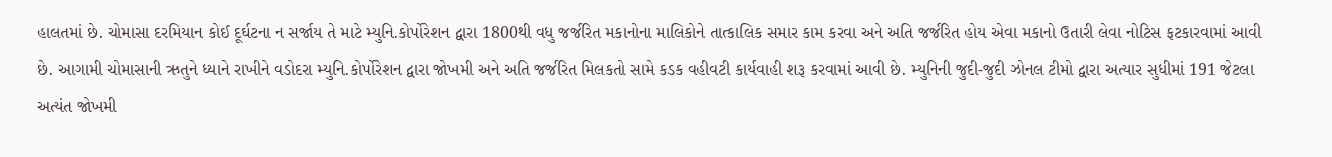હાલતમાં છે. ચોમાસા દરમિયાન કોઈ દૂર્ઘટના ન સર્જાય તે માટે મ્યુનિ.કોર્પોરેશન દ્વારા 1800થી વધુ જર્જરિત મકાનોના માલિકોને તાત્કાલિક સમાર કામ કરવા અને અતિ જર્જરિત હોય એવા મકાનો ઉતારી લેવા નોટિસ ફટકારવામાં આવી છે. આગામી ચોમાસાની ઋતુને ધ્યાને રાખીને વડોદરા મ્યુનિ.કોર્પોરેશન દ્વારા જોખમી અને અતિ જર્જરિત મિલકતો સામે કડક વહીવટી કાર્યવાહી શરૂ કરવામાં આવી છે. મ્યુનિની જુદી-જુદી ઝોનલ ટીમો દ્વારા અત્યાર સુધીમાં 191 જેટલા અત્યંત જોખમી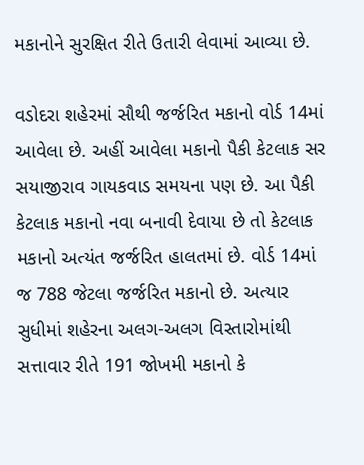મકાનોને સુરક્ષિત રીતે ઉતારી લેવામાં આવ્યા છે.

વડોદરા શહેરમાં સૌથી જર્જરિત મકાનો વોર્ડ 14માં આવેલા છે. અહીં આવેલા મકાનો પૈકી કેટલાક સર સયાજીરાવ ગાયકવાડ સમયના પણ છે. આ પૈકી કેટલાક મકાનો નવા બનાવી દેવાયા છે તો કેટલાક મકાનો અત્યંત જર્જરિત હાલતમાં છે. વોર્ડ 14માં જ 788 જેટલા જર્જરિત મકાનો છે. અત્યાર સુધીમાં શહેરના અલગ-અલગ વિસ્તારોમાંથી સત્તાવાર રીતે 191 જોખમી મકાનો કે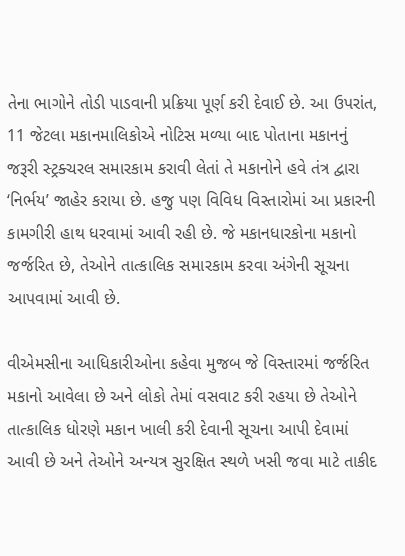તેના ભાગોને તોડી પાડવાની પ્રક્રિયા પૂર્ણ કરી દેવાઈ છે. આ ઉપરાંત, 11 જેટલા મકાનમાલિકોએ નોટિસ મળ્યા બાદ પોતાના મકાનનું જરૂરી સ્ટ્રક્ચરલ સમારકામ કરાવી લેતાં તે મકાનોને હવે તંત્ર દ્વારા ‘નિર્ભય’ જાહેર કરાયા છે. હજુ પણ વિવિધ વિસ્તારોમાં આ પ્રકારની કામગીરી હાથ ધરવામાં આવી રહી છે. જે મકાનધારકોના મકાનો જર્જરિત છે, તેઓને તાત્કાલિક સમારકામ કરવા અંગેની સૂચના આપવામાં આવી છે.

વીએમસીના આધિકારીઓના કહેવા મુજબ જે વિસ્તારમાં જર્જરિત મકાનો આવેલા છે અને લોકો તેમાં વસવાટ કરી રહયા છે તેઓને તાત્કાલિક ધોરણે મકાન ખાલી કરી દેવાની સૂચના આપી દેવામાં આવી છે અને તેઓને અન્યત્ર સુરક્ષિત સ્થળે ખસી જવા માટે તાકીદ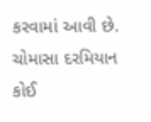કરવામાં આવી છે. ચોમાસા દરમિયાન કોઈ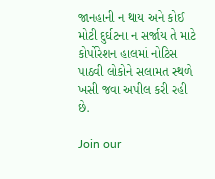જાનહાની ન થાય અને કોઈ મોટી દુર્ઘટના ન સર્જાય તે માટે કોર્પોરેશન હાલમાં નોટિસ પાઠવી લોકોને સલામત સ્થળે ખસી જવા અપીલ કરી રહી છે.

Join our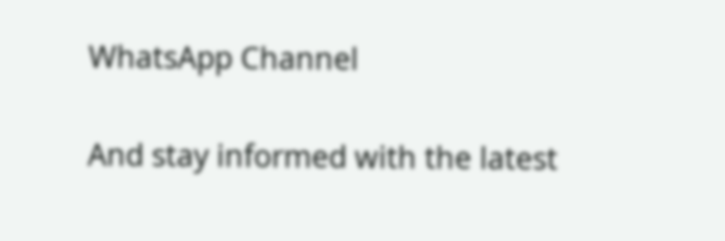WhatsApp Channel

And stay informed with the latest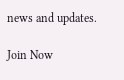news and updates.

Join Now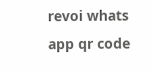revoi whats app qr code